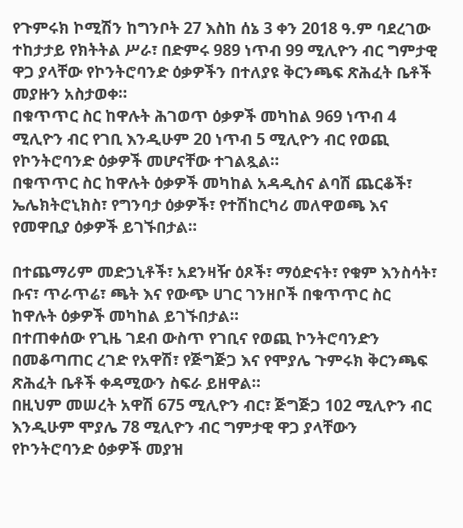የጉምሩክ ኮሚሽን ከግንቦት 27 እስከ ሰኔ 3 ቀን 2018 ዓ.ም ባደረገው ተከታታይ የክትትል ሥራ፣ በድምሩ 989 ነጥብ 99 ሚሊዮን ብር ግምታዊ ዋጋ ያላቸው የኮንትሮባንድ ዕቃዎችን በተለያዩ ቅርንጫፍ ጽሕፈት ቤቶች መያዙን አስታወቀ።
በቁጥጥር ስር ከዋሉት ሕገወጥ ዕቃዎች መካከል 969 ነጥብ 4 ሚሊዮን ብር የገቢ እንዲሁም 20 ነጥብ 5 ሚሊዮን ብር የወጪ የኮንትሮባንድ ዕቃዎች መሆናቸው ተገልጿል።
በቁጥጥር ስር ከዋሉት ዕቃዎች መካከል አዳዲስና ልባሽ ጨርቆች፣ ኤሌክትሮኒክስ፣ የግንባታ ዕቃዎች፣ የተሽከርካሪ መለዋወጫ እና የመዋቢያ ዕቃዎች ይገኙበታል።

በተጨማሪም መድኃኒቶች፣ አደንዛዥ ዕጾች፣ ማዕድናት፣ የቁም እንስሳት፣ ቡና፣ ጥራጥሬ፣ ጫት እና የውጭ ሀገር ገንዘቦች በቁጥጥር ስር ከዋሉት ዕቃዎች መካከል ይገኙበታል።
በተጠቀሰው የጊዜ ገደብ ውስጥ የገቢና የወጪ ኮንትሮባንድን በመቆጣጠር ረገድ የአዋሽ፣ የጅግጅጋ እና የሞያሌ ጉምሩክ ቅርንጫፍ ጽሕፈት ቤቶች ቀዳሚውን ስፍራ ይዘዋል።
በዚህም መሠረት አዋሽ 675 ሚሊዮን ብር፣ ጅግጅጋ 102 ሚሊዮን ብር እንዲሁም ሞያሌ 78 ሚሊዮን ብር ግምታዊ ዋጋ ያላቸውን የኮንትሮባንድ ዕቃዎች መያዝ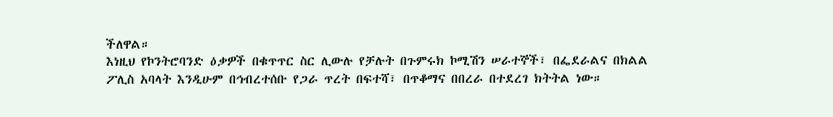ችለዋል።
እነዚህ የኮንትሮባንድ ዕቃዎች በቁጥጥር ስር ሊውሉ የቻሉት በጉምሩክ ኮሚሽን ሠራተኞች፣ በፌደራልና በክልል ፖሊስ አባላት እንዲሁም በኅብረተሰቡ የጋራ ጥረት በፍተሻ፣ በጥቆማና በበረራ በተደረገ ክትትል ነው።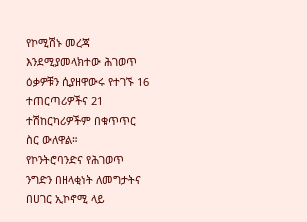የኮሚሽኑ መረጃ እንደሚያመላክተው ሕገወጥ ዕቃዎቹን ሲያዘዋውሩ የተገኙ 16 ተጠርጣሪዎችና 21 ተሽከርካሪዎችም በቁጥጥር ስር ውለዋል።
የኮንትሮባንድና የሕገወጥ ንግድን በዘላቂነት ለመግታትና በሀገር ኢኮኖሚ ላይ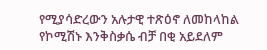የሚያሳድረውን አሉታዊ ተጽዕኖ ለመከላከል የኮሚሽኑ እንቅስቃሴ ብቻ በቂ አይደለም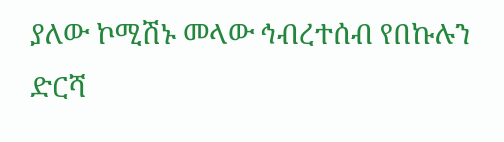ያለው ኮሚሽኑ መላው ኅብረተሰብ የበኩሉን ድርሻ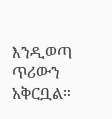እንዲወጣ ጥሪውን አቅርቧል።